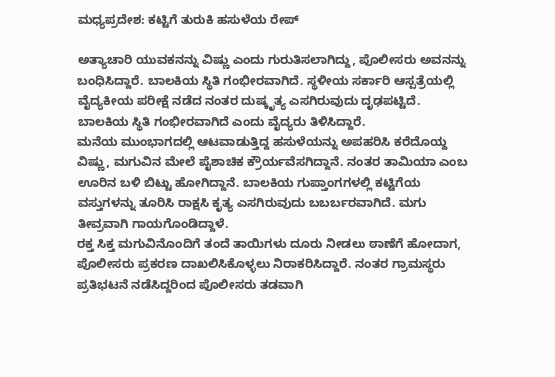ಮಧ್ಯಪ್ರದೇಶ: ಕಟ್ಟಿಗೆ ತುರುಕಿ ಹಸುಳೆಯ ರೇಪ್

ಅತ್ಯಾಚಾರಿ ಯುವಕನನ್ನು ವಿಷ್ಣು ಎಂದು ಗುರುತಿಸಲಾಗಿದ್ದು, ಪೊಲೀಸರು ಅವನನ್ನು ಬಂಧಿಸಿದ್ದಾರೆ. ಬಾಲಕಿಯ ಸ್ಥಿತಿ ಗಂಭೀರವಾಗಿದೆ. ಸ್ಥಳೀಯ ಸರ್ಕಾರಿ ಆಸ್ಪತ್ರೆಯಲ್ಲಿ ವೈದ್ಯಕೀಯ ಪರೀಕ್ಷೆ ನಡೆದ ನಂತರ ದುಷ್ಕೃತ್ಯ ಎಸಗಿರುವುದು ದೃಢಪಟ್ಟಿದೆ. ಬಾಲಕಿಯ ಸ್ಥಿತಿ ಗಂಭೀರವಾಗಿದೆ ಎಂದು ವೈದ್ಯರು ತಿಳಿಸಿದ್ದಾರೆ.
ಮನೆಯ ಮುಂಭಾಗದಲ್ಲಿ ಆಟವಾಡುತ್ತಿದ್ದ ಹಸುಳೆಯನ್ನು ಅಪಹರಿಸಿ ಕರೆದೊಯ್ದ ವಿಷ್ಣು, ಮಗುವಿನ ಮೇಲೆ ಪೈಶಾಚಿಕ ಕ್ರೌರ್ಯವೆಸಗಿದ್ದಾನೆ. ನಂತರ ತಾಮಿಯಾ ಎಂಬ ಊರಿನ ಬಳಿ ಬಿಟ್ಟು ಹೋಗಿದ್ದಾನೆ. ಬಾಲಕಿಯ ಗುಪ್ತಾಂಗಗಳಲ್ಲಿ ಕಟ್ಟಿಗೆಯ ವಸ್ತುಗಳನ್ನು ತೂರಿಸಿ ರಾಕ್ಷಸಿ ಕೃತ್ಯ ಎಸಗಿರುವುದು ಬಬರ್ಬರವಾಗಿದೆ. ಮಗು ತೀವ್ರವಾಗಿ ಗಾಯಗೊಂಡಿದ್ದಾಳೆ.
ರಕ್ತ ಸಿಕ್ತ ಮಗುವಿನೊಂದಿಗೆ ತಂದೆ ತಾಯಿಗಳು ದೂರು ನೀಡಲು ಠಾಣೆಗೆ ಹೋದಾಗ, ಪೊಲೀಸರು ಪ್ರಕರಣ ದಾಖಲಿಸಿಕೊಳ್ಳಲು ನಿರಾಕರಿಸಿದ್ದಾರೆ. ನಂತರ ಗ್ರಾಮಸ್ಥರು ಪ್ರತಿಭಟನೆ ನಡೆಸಿದ್ದರಿಂದ ಪೊಲೀಸರು ತಡವಾಗಿ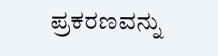ಪ್ರಕರಣವನ್ನು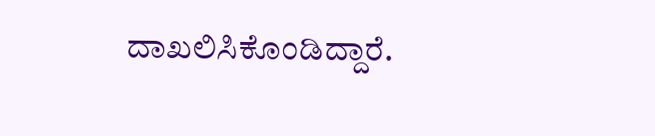ದಾಖಲಿಸಿಕೊಂಡಿದ್ದಾರೆ.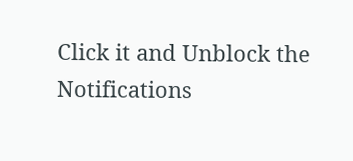Click it and Unblock the Notifications